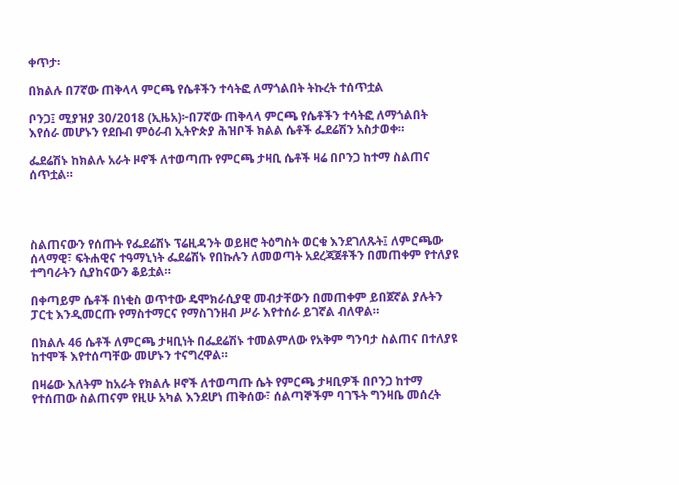ቀጥታ፡

በክልሉ በ7ኛው ጠቅላላ ምርጫ የሴቶችን ተሳትፎ ለማጎልበት ትኩረት ተሰጥቷል

ቦንጋ፤ ሚያዝያ 30/2018 (ኢዜአ)፦በ7ኛው ጠቅላላ ምርጫ የሴቶችን ተሳትፎ ለማጎልበት እየሰራ መሆኑን የደቡብ ምዕራብ ኢትዮጵያ ሕዝቦች ክልል ሴቶች ፌደሬሽን አስታወቀ።

ፌደሬሽኑ ከክልሉ አራት ዞኖች ለተወጣጡ የምርጫ ታዛቢ ሴቶች ዛሬ በቦንጋ ከተማ ስልጠና ሰጥቷል።




ስልጠናውን የሰጡት የፌደሬሽኑ ፕሬዚዳንት ወይዘሮ ትዕግስት ወርቁ እንደገለጹት፤ ለምርጫው ሰላማዊ፣ ፍትሐዊና ተዓማኒነት ፌደሬሽኑ የበኩሉን ለመወጣት አደረጃጀቶችን በመጠቀም የተለያዩ ተግባራትን ሲያከናውን ቆይቷል።

በቀጣይም ሴቶች በነቂስ ወጥተው ዴሞክራሲያዊ መብታቸውን በመጠቀም ይበጀኛል ያሉትን ፓርቲ እንዲመርጡ የማስተማርና የማስገንዘብ ሥራ እየተሰራ ይገኛል ብለዋል።

በክልሉ 46 ሴቶች ለምርጫ ታዛቢነት በፌደሬሽኑ ተመልምለው የአቅም ግንባታ ስልጠና በተለያዩ ከተሞች እየተሰጣቸው መሆኑን ተናግረዋል።

በዛሬው እለትም ከአራት የክልሉ ዞኖች ለተወጣጡ ሴት የምርጫ ታዛቢዎች በቦንጋ ከተማ የተሰጠው ስልጠናም የዚሁ አካል እንደሆነ ጠቅሰው፣ ሰልጣኞችም ባገኙት ግንዛቤ መሰረት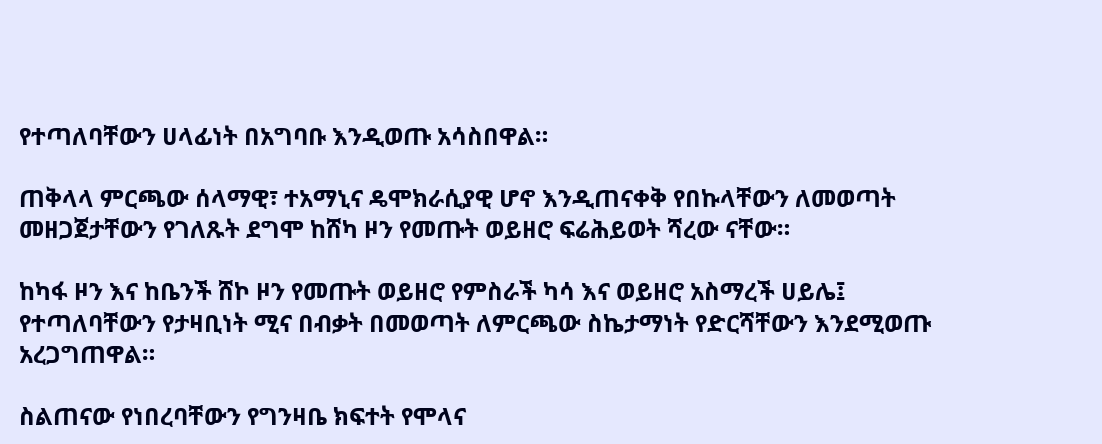የተጣለባቸውን ሀላፊነት በአግባቡ እንዲወጡ አሳስበዋል።

ጠቅላላ ምርጫው ሰላማዊ፣ ተአማኒና ዴሞክራሲያዊ ሆኖ እንዲጠናቀቅ የበኩላቸውን ለመወጣት መዘጋጀታቸውን የገለጹት ደግሞ ከሸካ ዞን የመጡት ወይዘሮ ፍሬሕይወት ሻረው ናቸው።

ከካፋ ዞን እና ከቤንች ሸኮ ዞን የመጡት ወይዘሮ የምስራች ካሳ እና ወይዘሮ አስማረች ሀይሌ፤ የተጣለባቸውን የታዛቢነት ሚና በብቃት በመወጣት ለምርጫው ስኬታማነት የድርሻቸውን እንደሚወጡ አረጋግጠዋል።

ስልጠናው የነበረባቸውን የግንዛቤ ክፍተት የሞላና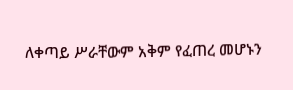ለቀጣይ ሥራቸውም አቅም የፈጠረ መሆኑን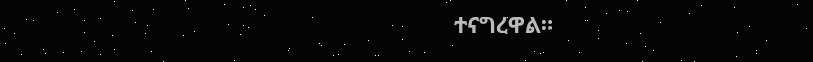ተናግረዋል።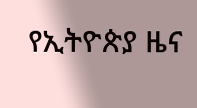የኢትዮጵያ ዜና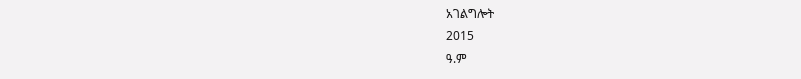አገልግሎት
2015
ዓ.ም